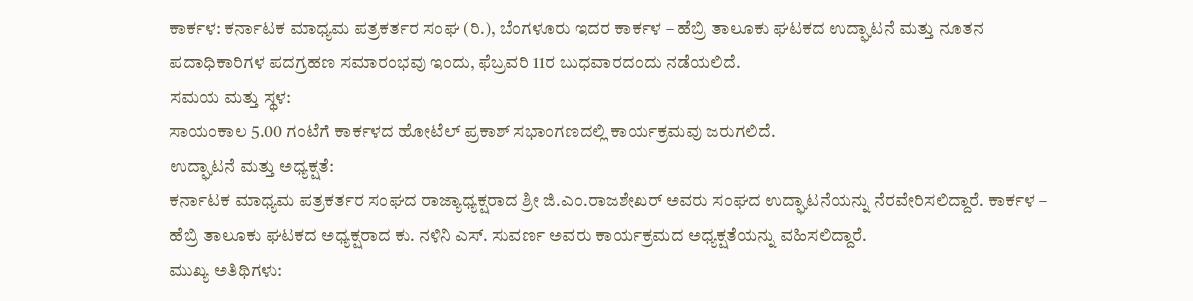ಕಾರ್ಕಳ: ಕರ್ನಾಟಕ ಮಾಧ್ಯಮ ಪತ್ರಕರ್ತರ ಸಂಘ (ರಿ.), ಬೆಂಗಳೂರು ಇದರ ಕಾರ್ಕಳ – ಹೆಬ್ರಿ ತಾಲೂಕು ಘಟಕದ ಉದ್ಘಾಟನೆ ಮತ್ತು ನೂತನ ಪದಾಧಿಕಾರಿಗಳ ಪದಗ್ರಹಣ ಸಮಾರಂಭವು ಇಂದು, ಫೆಬ್ರವರಿ 11ರ ಬುಧವಾರದಂದು ನಡೆಯಲಿದೆ.
ಸಮಯ ಮತ್ತು ಸ್ಥಳ:
ಸಾಯಂಕಾಲ 5.00 ಗಂಟೆಗೆ ಕಾರ್ಕಳದ ಹೋಟೆಲ್ ಪ್ರಕಾಶ್ ಸಭಾಂಗಣದಲ್ಲಿ ಕಾರ್ಯಕ್ರಮವು ಜರುಗಲಿದೆ.
ಉದ್ಘಾಟನೆ ಮತ್ತು ಅಧ್ಯಕ್ಷತೆ:
ಕರ್ನಾಟಕ ಮಾಧ್ಯಮ ಪತ್ರಕರ್ತರ ಸಂಘದ ರಾಜ್ಯಾಧ್ಯಕ್ಷರಾದ ಶ್ರೀ ಜಿ.ಎಂ.ರಾಜಶೇಖರ್ ಅವರು ಸಂಘದ ಉದ್ಘಾಟನೆಯನ್ನು ನೆರವೇರಿಸಲಿದ್ದಾರೆ. ಕಾರ್ಕಳ – ಹೆಬ್ರಿ ತಾಲೂಕು ಘಟಕದ ಅಧ್ಯಕ್ಷರಾದ ಕು. ನಳಿನಿ ಎಸ್. ಸುವರ್ಣ ಅವರು ಕಾರ್ಯಕ್ರಮದ ಅಧ್ಯಕ್ಷತೆಯನ್ನು ವಹಿಸಲಿದ್ದಾರೆ.
ಮುಖ್ಯ ಅತಿಥಿಗಳು: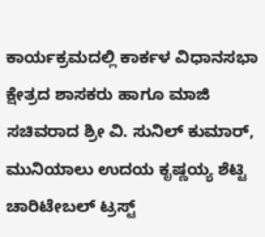ಕಾರ್ಯಕ್ರಮದಲ್ಲಿ ಕಾರ್ಕಳ ವಿಧಾನಸಭಾ ಕ್ಷೇತ್ರದ ಶಾಸಕರು ಹಾಗೂ ಮಾಜಿ ಸಚಿವರಾದ ಶ್ರೀ ವಿ. ಸುನಿಲ್ ಕುಮಾರ್, ಮುನಿಯಾಲು ಉದಯ ಕೃಷ್ಣಯ್ಯ ಶೆಟ್ಟಿ ಚಾರಿಟೇಬಲ್ ಟ್ರಸ್ಟ್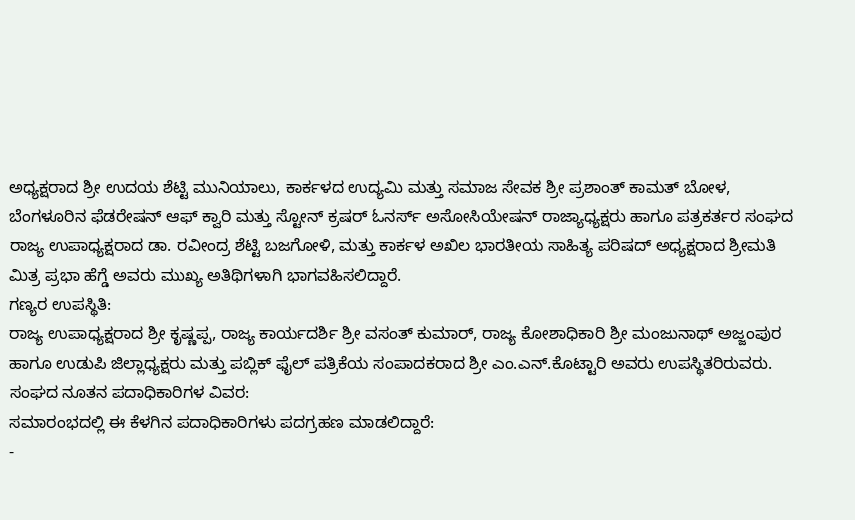ಅಧ್ಯಕ್ಷರಾದ ಶ್ರೀ ಉದಯ ಶೆಟ್ಟಿ ಮುನಿಯಾಲು, ಕಾರ್ಕಳದ ಉದ್ಯಮಿ ಮತ್ತು ಸಮಾಜ ಸೇವಕ ಶ್ರೀ ಪ್ರಶಾಂತ್ ಕಾಮತ್ ಬೋಳ, ಬೆಂಗಳೂರಿನ ಫೆಡರೇಷನ್ ಆಫ್ ಕ್ವಾರಿ ಮತ್ತು ಸ್ಟೋನ್ ಕ್ರಷರ್ ಓನರ್ಸ್ ಅಸೋಸಿಯೇಷನ್ ರಾಜ್ಯಾಧ್ಯಕ್ಷರು ಹಾಗೂ ಪತ್ರಕರ್ತರ ಸಂಘದ ರಾಜ್ಯ ಉಪಾಧ್ಯಕ್ಷರಾದ ಡಾ. ರವೀಂದ್ರ ಶೆಟ್ಟಿ ಬಜಗೋಳಿ, ಮತ್ತು ಕಾರ್ಕಳ ಅಖಿಲ ಭಾರತೀಯ ಸಾಹಿತ್ಯ ಪರಿಷದ್ ಅಧ್ಯಕ್ಷರಾದ ಶ್ರೀಮತಿ ಮಿತ್ರ ಪ್ರಭಾ ಹೆಗ್ಡೆ ಅವರು ಮುಖ್ಯ ಅತಿಥಿಗಳಾಗಿ ಭಾಗವಹಿಸಲಿದ್ದಾರೆ.
ಗಣ್ಯರ ಉಪಸ್ಥಿತಿ:
ರಾಜ್ಯ ಉಪಾಧ್ಯಕ್ಷರಾದ ಶ್ರೀ ಕೃಷ್ಣಪ್ಪ, ರಾಜ್ಯ ಕಾರ್ಯದರ್ಶಿ ಶ್ರೀ ವಸಂತ್ ಕುಮಾರ್, ರಾಜ್ಯ ಕೋಶಾಧಿಕಾರಿ ಶ್ರೀ ಮಂಜುನಾಥ್ ಅಜ್ಜಂಪುರ ಹಾಗೂ ಉಡುಪಿ ಜಿಲ್ಲಾಧ್ಯಕ್ಷರು ಮತ್ತು ಪಬ್ಲಿಕ್ ಫೈಲ್ ಪತ್ರಿಕೆಯ ಸಂಪಾದಕರಾದ ಶ್ರೀ ಎಂ.ಎನ್.ಕೊಟ್ಟಾರಿ ಅವರು ಉಪಸ್ಥಿತರಿರುವರು.
ಸಂಘದ ನೂತನ ಪದಾಧಿಕಾರಿಗಳ ವಿವರ:
ಸಮಾರಂಭದಲ್ಲಿ ಈ ಕೆಳಗಿನ ಪದಾಧಿಕಾರಿಗಳು ಪದಗ್ರಹಣ ಮಾಡಲಿದ್ದಾರೆ:
-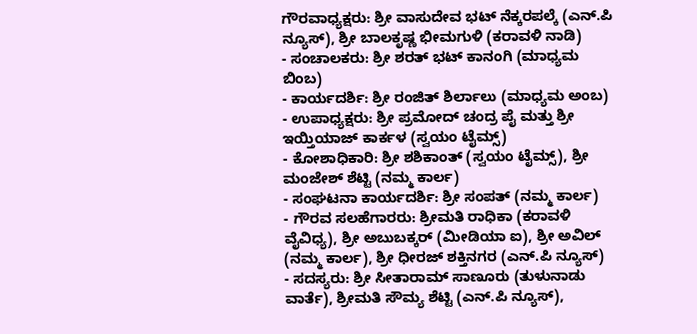ಗೌರವಾಧ್ಯಕ್ಷರು: ಶ್ರೀ ವಾಸುದೇವ ಭಟ್ ನೆಕ್ಕರಪಲ್ಕೆ (ಎನ್.ಪಿ ನ್ಯೂಸ್), ಶ್ರೀ ಬಾಲಕೃಷ್ಣ ಭೀಮಗುಳಿ (ಕರಾವಳಿ ನಾಡಿ)
- ಸಂಚಾಲಕರು: ಶ್ರೀ ಶರತ್ ಭಟ್ ಕಾನಂಗಿ (ಮಾಧ್ಯಮ ಬಿಂಬ)
- ಕಾರ್ಯದರ್ಶಿ: ಶ್ರೀ ರಂಜಿತ್ ಶಿರ್ಲಾಲು (ಮಾಧ್ಯಮ ಅಂಬ)
- ಉಪಾಧ್ಯಕ್ಷರು: ಶ್ರೀ ಪ್ರಮೋದ್ ಚಂದ್ರ ಪೈ ಮತ್ತು ಶ್ರೀ ಇಯ್ತಿಯಾಜ್ ಕಾರ್ಕಳ (ಸ್ವಯಂ ಟೈಮ್ಸ್)
- ಕೋಶಾಧಿಕಾರಿ: ಶ್ರೀ ಶಶಿಕಾಂತ್ (ಸ್ವಯಂ ಟೈಮ್ಸ್), ಶ್ರೀ ಮಂಜೇಶ್ ಶೆಟ್ಟಿ (ನಮ್ಮ ಕಾರ್ಲ)
- ಸಂಘಟನಾ ಕಾರ್ಯದರ್ಶಿ: ಶ್ರೀ ಸಂಪತ್ (ನಮ್ಮ ಕಾರ್ಲ)
- ಗೌರವ ಸಲಹೆಗಾರರು: ಶ್ರೀಮತಿ ರಾಧಿಕಾ (ಕರಾವಳಿ ವೈವಿಧ್ಯ), ಶ್ರೀ ಅಬುಬಕ್ಕರ್ (ಮೀಡಿಯಾ ಐ), ಶ್ರೀ ಅವಿಲ್ (ನಮ್ಮ ಕಾರ್ಲ), ಶ್ರೀ ಧೀರಜ್ ಶಕ್ತಿನಗರ (ಎನ್.ಪಿ ನ್ಯೂಸ್)
- ಸದಸ್ಯರು: ಶ್ರೀ ಸೀತಾರಾಮ್ ಸಾಣೂರು (ತುಳುನಾಡು ವಾರ್ತೆ), ಶ್ರೀಮತಿ ಸೌಮ್ಯ ಶೆಟ್ಟಿ (ಎನ್.ಪಿ ನ್ಯೂಸ್),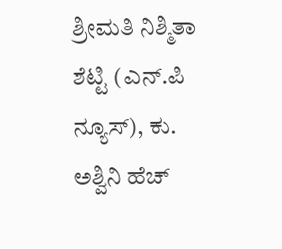ಶ್ರೀಮತಿ ನಿಶ್ಮಿತಾ ಶೆಟ್ಟಿ (ಎನ್.ಪಿ ನ್ಯೂಸ್), ಕು. ಅಶ್ವಿನಿ ಹೆಚ್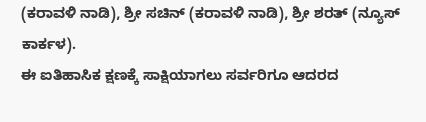(ಕರಾವಳಿ ನಾಡಿ), ಶ್ರೀ ಸಚಿನ್ (ಕರಾವಳಿ ನಾಡಿ), ಶ್ರೀ ಶರತ್ (ನ್ಯೂಸ್ ಕಾರ್ಕಳ).
ಈ ಐತಿಹಾಸಿಕ ಕ್ಷಣಕ್ಕೆ ಸಾಕ್ಷಿಯಾಗಲು ಸರ್ವರಿಗೂ ಆದರದ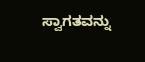ಸ್ವಾಗತವನ್ನು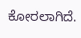ಕೋರಲಾಗಿದೆ.